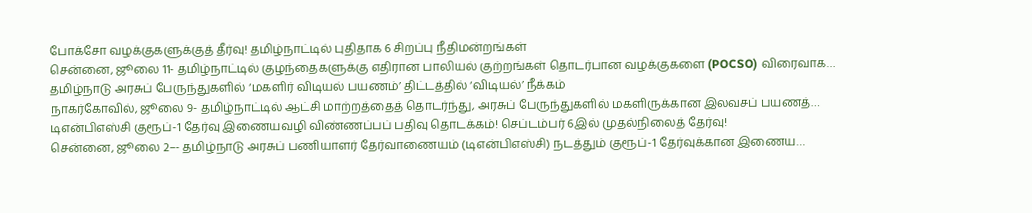போக்சோ வழக்குகளுக்குத் தீர்வு! தமிழ்நாட்டில் புதிதாக 6 சிறப்பு நீதிமன்றங்கள்
சென்னை, ஜூலை 11- தமிழ்நாட்டில் குழந்தைகளுக்கு எதிரான பாலியல் குற்றங்கள் தொடர்பான வழக்குகளை (POCSO) விரைவாக…
தமிழ்நாடு அரசுப் பேருந்துகளில் ‘மகளிர் விடியல் பயணம்’ திட்டத்தில் ‘விடியல்’ நீக்கம்
நாகர்கோவில், ஜூலை 9- தமிழ்நாட்டில் ஆட்சி மாற்றத்தைத் தொடர்ந்து, அரசுப் பேருந்துகளில் மகளிருக்கான இலவசப் பயணத்…
டிஎன்பிஎஸ்சி குரூப்-1 தேர்வு இணையவழி விண்ணப்பப் பதிவு தொடக்கம்! செப்டம்பர் 6இல் முதல்நிலைத் தேர்வு!
சென்னை, ஜூலை 2–- தமிழ்நாடு அரசுப் பணியாளர் தேர்வாணையம் (டிஎன்பிஎஸ்சி) நடத்தும் குரூப்-1 தேர்வுக்கான இணைய…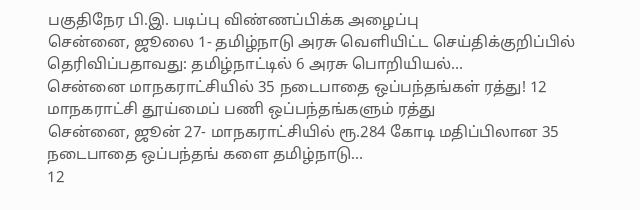பகுதிநேர பி.இ. படிப்பு விண்ணப்பிக்க அழைப்பு
சென்னை, ஜூலை 1- தமிழ்நாடு அரசு வெளியிட்ட செய்திக்குறிப்பில் தெரிவிப்பதாவது: தமிழ்நாட்டில் 6 அரசு பொறியியல்…
சென்னை மாநகராட்சியில் 35 நடைபாதை ஒப்பந்தங்கள் ரத்து! 12 மாநகராட்சி தூய்மைப் பணி ஒப்பந்தங்களும் ரத்து
சென்னை, ஜூன் 27- மாநகராட்சியில் ரூ.284 கோடி மதிப்பிலான 35 நடைபாதை ஒப்பந்தங் களை தமிழ்நாடு…
12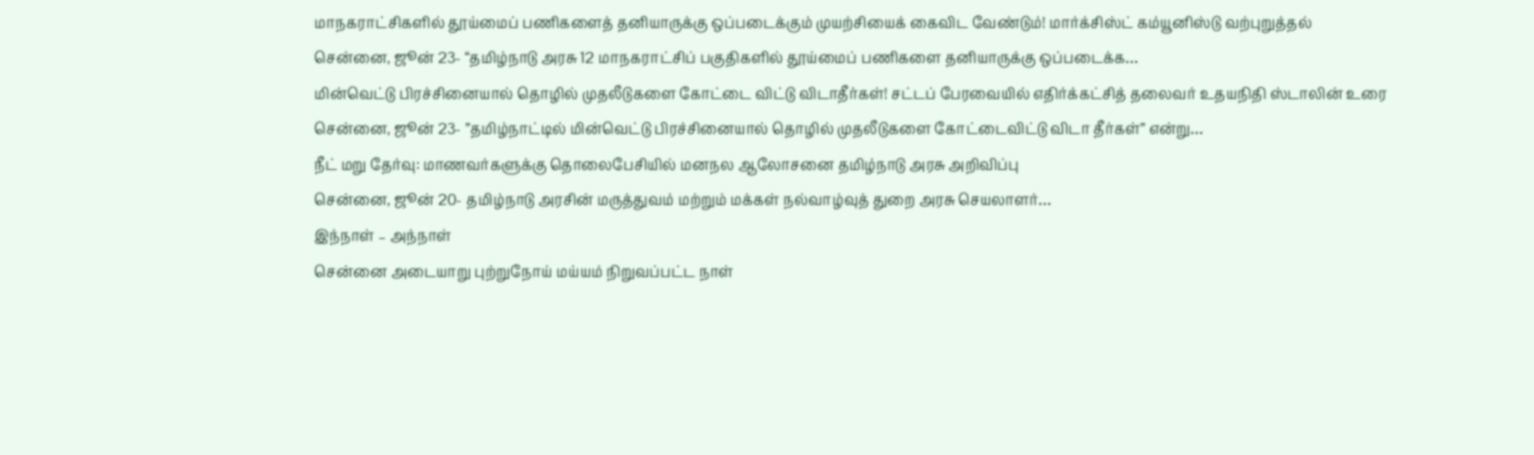மாநகராட்சிகளில் தூய்மைப் பணிகளைத் தனியாருக்கு ஒப்படைக்கும் முயற்சியைக் கைவிட வேண்டும்! மார்க்சிஸ்ட் கம்யூனிஸ்டு வற்புறுத்தல்
சென்னை, ஜூன் 23- “தமிழ்நாடு அரசு 12 மாநகராட்சிப் பகுதிகளில் தூய்மைப் பணிகளை தனியாருக்கு ஒப்படைக்க…
மின்வெட்டு பிரச்சினையால் தொழில் முதலீடுகளை கோட்டை விட்டு விடாதீர்கள்! சட்டப் பேரவையில் எதிர்க்கட்சித் தலைவர் உதயநிதி ஸ்டாலின் உரை
சென்னை, ஜூன் 23- ”தமிழ்நாட்டில் மின்வெட்டு பிரச்சினையால் தொழில் முதலீடுகளை கோட்டைவிட்டு விடா தீர்கள்” என்று…
நீட் மறு தேர்வு: மாணவர்களுக்கு தொலைபேசியில் மனநல ஆலோசனை தமிழ்நாடு அரசு அறிவிப்பு
சென்னை, ஜூன் 20- தமிழ்நாடு அரசின் மருத்துவம் மற்றும் மக்கள் நல்வாழ்வுத் துறை அரசு செயலாளர்…
இந்நாள் – அந்நாள்
சென்னை அடையாறு புற்றுநோய் மய்யம் நிறுவப்பட்ட நாள்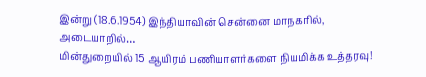இன்று (18.6.1954) இந்தியாவின் சென்னை மாநகரில், அடையாறில்…
மின்துறையில் 15 ஆயிரம் பணியாளர்களை நியமிக்க உத்தரவு!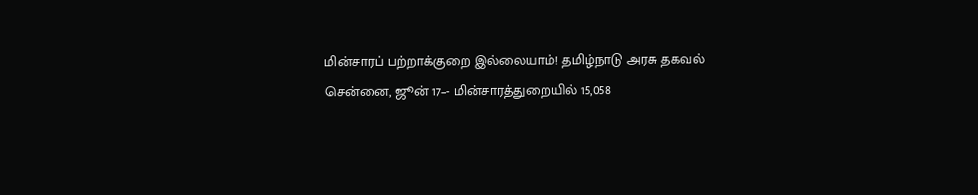மின்சாரப் பற்றாக்குறை இல்லையாம்! தமிழ்நாடு அரசு தகவல்
சென்னை, ஜூன் 17–- மின்சாரத்துறையில் 15,058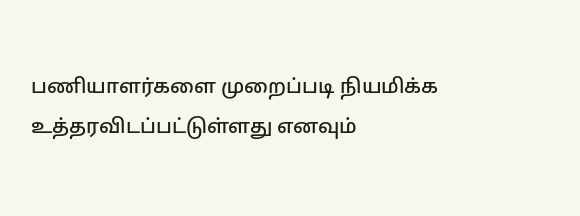பணியாளர்களை முறைப்படி நியமிக்க உத்தரவிடப்பட்டுள்ளது எனவும்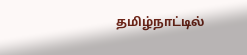தமிழ்நாட்டில்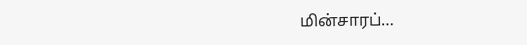மின்சாரப்…